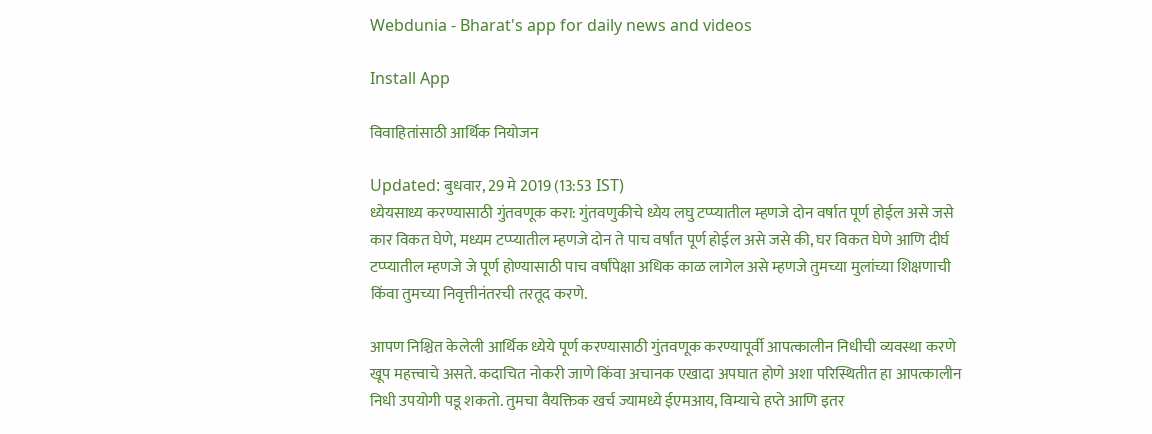Webdunia - Bharat's app for daily news and videos

Install App

विवाहितांसाठी आर्थिक नियोजन

Updated: बुधवार, 29 मे 2019 (13:53 IST)
ध्येयसाध्य करण्यासाठी गुंतवणूक करा: गुंतवणुकीचे ध्येय लघु टप्प्यातील म्हणजे दोन वर्षात पूर्ण होईल असे जसे कार विकत घेणे, मध्यम टप्प्यातील म्हणजे दोन ते पाच वर्षांत पूर्ण होईल असे जसे की, घर विकत घेणे आणि दीर्घ टप्प्यातील म्हणजे जे पूर्ण होण्यासाठी पाच वर्षांपेक्षा अधिक काळ लागेल असे म्हणजे तुमच्या मुलांच्या शिक्षणाची किंवा तुमच्या निवृत्तीनंतरची तरतूद करणे.

आपण निश्चित केलेली आर्थिक ध्येये पूर्ण करण्यासाठी गुंतवणूक करण्यापूर्वी आपत्कालीन निधीची व्यवस्था करणे खूप महत्त्वाचे असते. कदाचित नोकरी जाणे किंवा अचानक एखादा अपघात होणे अशा परिस्थितीत हा आपत्कालीन निधी उपयोगी पडू शकतो. तुमचा वैयक्तिक खर्च ज्यामध्ये ईएमआय, विम्याचे हप्ते आणि इतर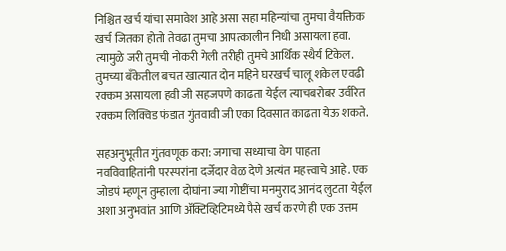निश्चित खर्च यांचा समावेश आहे असा सहा महिन्यांचा तुमचा वैयक्तिक खर्च जितका होतो तेवढा तुमचा आपत्कालीन निधी असायला हवा. त्यामुळे जरी तुमची नोकरी गेली तरीही तुमचे आर्थिक स्थैर्य टिकेल. तुमच्या बँकेतील बचत खात्यात दोन महिने घरखर्च चालू शकेल एवढी रक्कम असायला हवी जी सहजपणे काढता येईल त्याचबरोबर उर्वरित रक्कम लिक्विड फंडात गुंतवावी जी एका दिवसात काढता येऊ शकते.

सहअनुभूतीत गुंतवणूक करा: जगाचा सध्याचा वेग पाहता नवविवाहितांनी परस्परांना दर्जेदार वेळ देणे अत्यंत महत्त्वाचे आहे. एक जोडपं म्हणून तुम्हाला दोघांना ज्या गोष्टींचा मनमुराद आनंद लुटता येईल अशा अनुभवांत आणि ॲक्टिव्हिटिमध्ये पैसे खर्च करणे ही एक उत्तम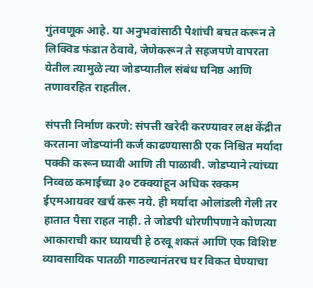गुंतवणूक आहे. या अनुभवांसाठी पैशांची बचत करून ते लिक्विड फंडात ठेवावे, जेणेकरून ते सहजपणे वापरता येतील त्यामुळे त्या जोडप्यातील संबंध घनिष्ठ आणि तणावरहित राहतील.

संपत्ती निर्माण करणे: संपत्ती खरेदी करण्यावर लक्ष केंद्रीत करताना जोडप्यांनी कर्ज काढण्यासाठी एक निश्चित मर्यादा पक्की करून घ्यावी आणि ती पाळावी. जोडप्याने त्यांच्या निव्वळ कमाईच्या ३० टक्क्यांहून अधिक रक्कम ईएमआयवर खर्च करू नये. ही मर्यादा ओलांडली गेली तर हातात पैसा राहत नाही. ते जोडपी धोरणीपणाने कोणत्या आकाराची कार घ्यायची हे ठरवू शकतं आणि एक विशिष्ट व्यावसायिक पातळी गाठल्यानंतरच घर विकत घेण्याचा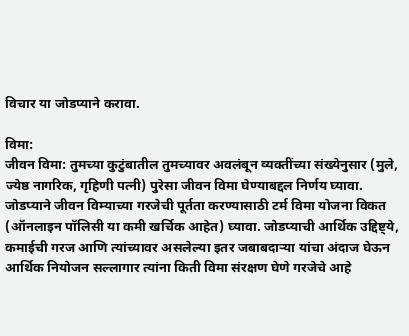विचार या जोडप्याने करावा.

विमा:
जीवन विमा: तुमच्या कुटुंबातील तुमच्यावर अवलंबून व्यक्तींच्या संख्येनुसार (मुले, ज्येष्ठ नागरिक, गृहिणी पत्नी) पुरेसा जीवन विमा घेण्याबद्दल निर्णय घ्यावा. जोडप्याने जीवन विम्याच्या गरजेची पूर्तता करण्यासाठी टर्म विमा योजना विकत (ऑनलाइन पॉलिसी या कमी खर्चिक आहेत) घ्यावा. जोडप्याची आर्थिक उद्दिष्ट्ये, कमाईची गरज आणि त्यांच्यावर असलेल्या इतर जबाबदाऱ्या यांचा अंदाज घेऊन आर्थिक नियोजन सल्लागार त्यांना किती विमा संरक्षण घेणे गरजेचे आहे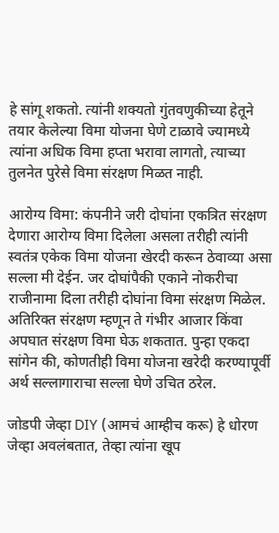हे सांगू शकतो. त्यांनी शक्यतो गुंतवणुकीच्या हेतूने तयार केलेल्या विमा योजना घेणे टाळावे ज्यामध्ये त्यांना अधिक विमा हप्ता भरावा लागतो, त्याच्या तुलनेत पुरेसे विमा संरक्षण मिळत नाही.

आरोग्य विमा: कंपनीने जरी दोघांना एकत्रित संरक्षण देणारा आरोग्य विमा दिलेला असला तरीही त्यांनी स्वतंत्र एकेक विमा योजना खेरदी करून ठेवाव्या असा सल्ला मी देईन. जर दोघांपैकी एकाने नोकरीचा राजीनामा दिला तरीही दोघांना विमा संरक्षण मिळेल. अतिरिक्त संरक्षण म्हणून ते गंभीर आजार किंवा अपघात संरक्षण विमा घेऊ शकतात. पुन्हा एकदा सांगेन की, कोणतीही विमा योजना खरेदी करण्यापूर्वी अर्थ सल्लागाराचा सल्ला घेणे उचित ठरेल.

जोडपी जेव्हा DIY (आमचं आम्हीच करू) हे धोरण जेव्हा अवलंबतात, तेव्हा त्यांना खूप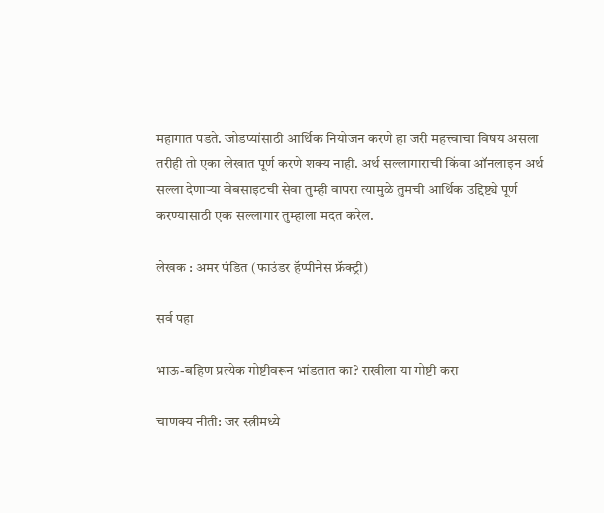महागात पडते. जोडप्यांसाठी आर्थिक नियोजन करणे हा जरी महत्त्वाचा विषय असला तरीही तो एका लेखात पूर्ण करणे शक्य नाही. अर्थ सल्लागाराची किंवा ऑनलाइन अर्थ सल्ला देणाऱ्या वेबसाइटची सेवा तुम्ही वापरा त्यामुळे तुमची आर्थिक उद्दिष्ट्ये पूर्ण करण्यासाठी एक सल्लागार तुम्हाला मदत करेल.

लेखक : अमर पंडित (फाउंडर हॅप्पीनेस फ्रॅक्ट्री)

सर्व पहा

भाऊ-बहिण प्रत्येक गोष्टीवरून भांडतात का? राखीला या गोष्टी करा

चाणक्य नीती: जर स्त्रीमध्ये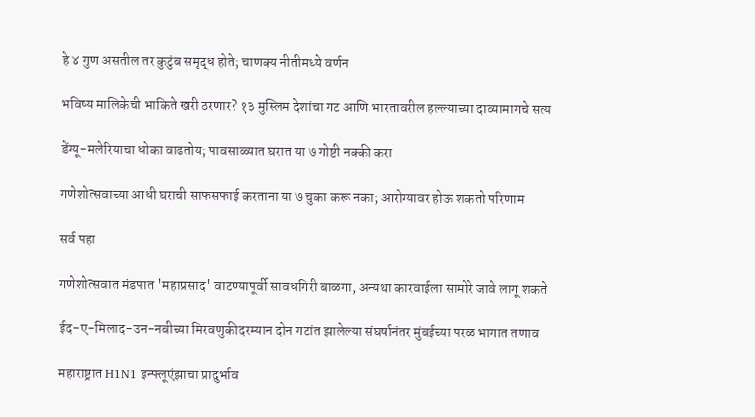हे ४ गुण असतील तर कुटुंब समृद्ध होते; चाणक्य नीतीमध्ये वर्णन

भविष्य मालिकेची भाकिते खरी ठरणार? १३ मुस्लिम देशांचा गट आणि भारतावरील हल्ल्याच्या दाव्यामागचे सत्य

डेंग्यू-मलेरियाचा धोका वाढतोय; पावसाळ्यात घरात या ७ गोष्टी नक्की करा

गणेशोत्सवाच्या आधी घराची साफसफाई करताना या ७ चुका करू नका; आरोग्यावर होऊ शकतो परिणाम

सर्व पहा

गणेशोत्सवात मंडपात 'महाप्रसाद' वाटण्यापूर्वी सावधगिरी बाळगा, अन्यथा कारवाईला सामोरे जावे लागू शकते

ईद-ए-मिलाद-उन-नबीच्या मिरवणुकीदरम्यान दोन गटांत झालेल्या संघर्षानंतर मुंबईच्या परळ भागात तणाव

महाराष्ट्रात H1N1 इन्फ्लूएंझाचा प्रादुर्भाव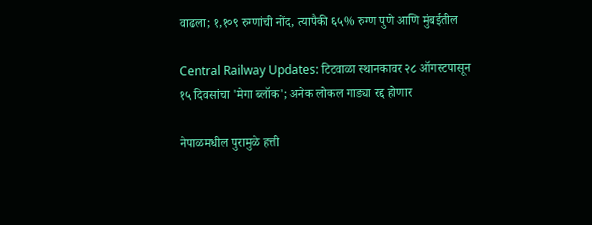वाढला; १,१०९ रुग्णांची नोंद, त्यापैकी ६५% रुग्ण पुणे आणि मुंबईतील

Central Railway Updates: टिटवाळा स्थानकावर २८ ऑगस्टपासून १५ दिवसांचा 'मेगा ब्लॉक'; अनेक लोकल गाड्या रद्द होणार

नेपाळमधील पुरामुळे हत्ती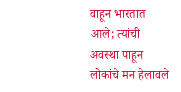वाहून भारतात आले; त्यांची अवस्था पाहून लोकांचे मन हेलावले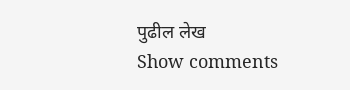पुढील लेख
Show comments